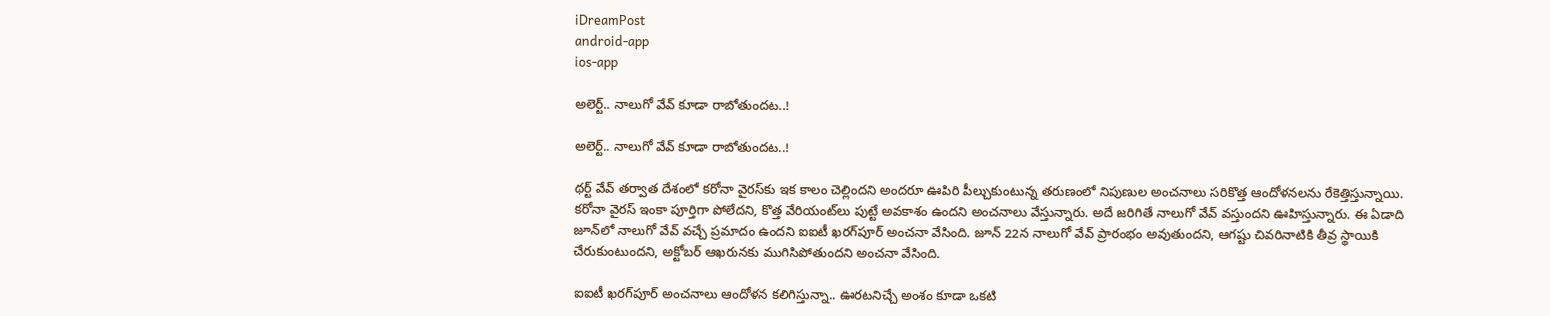iDreamPost
android-app
ios-app

అలెర్ట్‌.. నాలుగో వేవ్‌ కూడా రాబోతుందట..!

అలెర్ట్‌.. నాలుగో వేవ్‌ కూడా రాబోతుందట..!

థర్ట్‌ వేవ్‌ తర్వాత దేశంలో కరోనా వైరస్‌కు ఇక కాలం చెల్లిందని అందరూ ఊపిరి పీల్చుకుంటున్న తరుణంలో నిపుణుల అంచనాలు సరికొత్త ఆందోళనలను రేకెత్తిస్తున్నాయి. కరోనా వైరస్‌ ఇంకా పూర్తిగా పోలేదని, కొత్త వేరియంట్‌లు పుట్టే అవకాశం ఉందని అంచనాలు వేస్తున్నారు. అదే జరిగితే నాలుగో వేవ్‌ వస్తుందని ఊహిస్తున్నారు. ఈ ఏడాది జూన్‌లో నాలుగో వేవ్‌ వచ్చే ప్రమాదం ఉందని ఐఐటీ ఖరగ్‌పూర్‌ అంచనా వేసింది. జూన్‌ 22న నాలుగో వేవ్‌ ప్రారంభం అవుతుందని, ఆగష్టు చివరినాటికి తీవ్ర స్థాయికి చేరుకుంటుందని, అక్టోబర్‌ ఆఖరునకు ముగిసిపోతుందని అంచనా వేసింది.

ఐఐటీ ఖరగ్‌పూర్‌ అంచనాలు ఆందోళన కలిగిస్తున్నా.. ఊరటనిచ్చే అంశం కూడా ఒకటి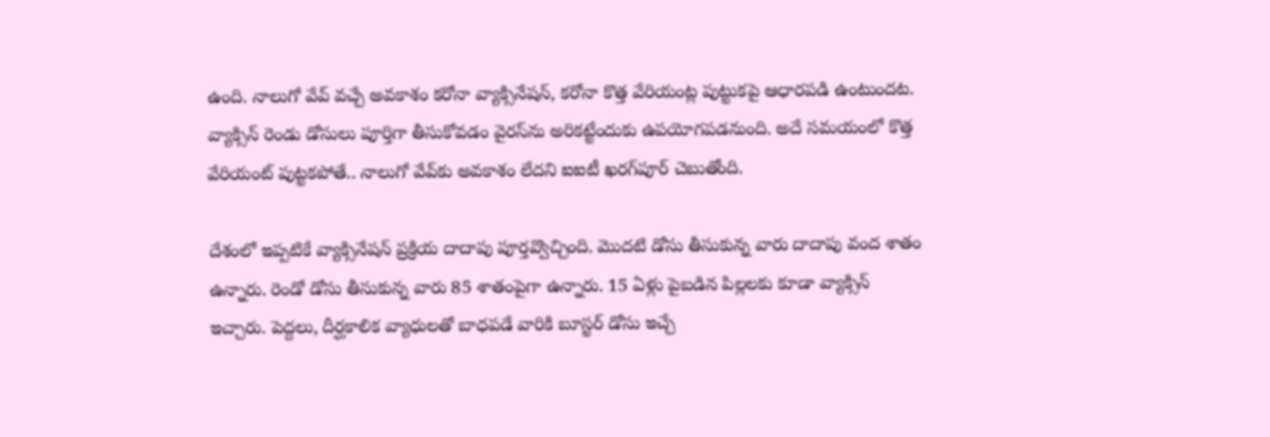ఉంది. నాలుగో వేవ్‌ వచ్చే అవకాశం కరోనా వ్యాక్సినేషన్, కరోనా కొత్త వేరియంట్ల పుట్టుకపై ఆధారపడి ఉంటుందట. వ్యాక్సిన్‌ రెండు డోసులు పూర్తిగా తీసుకోవడం వైరస్‌ను అరికట్టేందుకు ఉపయోగపడనుంది. అదే సమయంలో కొత్త వేరియంట్‌ పుట్టకపోతే.. నాలుగో వేవ్‌కు అవకాశం లేదని ఐఐటీ ఖరగ్‌పూర్‌ చెబుతోంది.

దేశంలో ఇప్పటికే వ్యాక్సినేషన్‌ ప్రక్రియ దాదాపు పూర్తవ్వొచ్చింది. మొదటి డోసు తీసుకున్న వారు దాదాపు వంద శాతం ఉన్నారు. రెండో డోసు తీసుకున్న వారు 85 శాతంపైగా ఉన్నారు. 15 ఏళ్లు పైబడిన పిల్లలకు కూడా వ్యాక్సిన్‌ ఇచ్చారు. పెద్దలు, దీర్ఘకాలిక వ్యాధులతో బాధపడే వారికి బూస్టర్‌ డోసు ఇచ్చే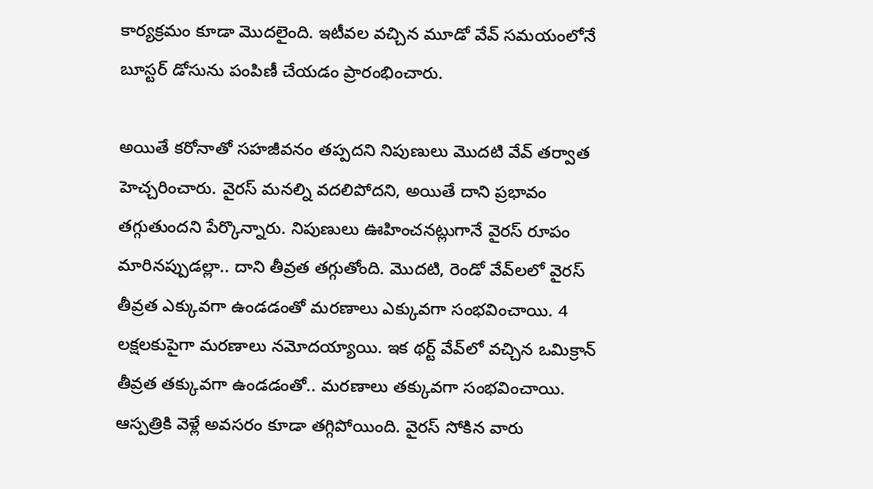కార్యక్రమం కూడా మొదలైంది. ఇటీవల వచ్చిన మూడో వేవ్‌ సమయంలోనే బూస్టర్‌ డోసును పంపిణీ చేయడం ప్రారంభించారు.

అయితే కరోనాతో సహజీవనం తప్పదని నిపుణులు మొదటి వేవ్‌ తర్వాత హెచ్చరించారు. వైరస్‌ మనల్ని వదలిపోదని, అయితే దాని ప్రభావం తగ్గుతుందని పేర్కొన్నారు. నిపుణులు ఊహించనట్లుగానే వైరస్‌ రూపం మారినప్పుడల్లా.. దాని తీవ్రత తగ్గుతోంది. మొదటి, రెండో వేవ్‌లలో వైరస్‌ తీవ్రత ఎక్కువగా ఉండడంతో మరణాలు ఎక్కువగా సంభవించాయి. 4 లక్షలకుపైగా మరణాలు నమోదయ్యాయి. ఇక థర్ట్‌ వేవ్‌లో వచ్చిన ఒమిక్రాన్‌ తీవ్రత తక్కువగా ఉండడంతో.. మరణాలు తక్కువగా సంభవించాయి. ఆస్పత్రికి వెళ్లే అవసరం కూడా తగ్గిపోయింది. వైరస్‌ సోకిన వారు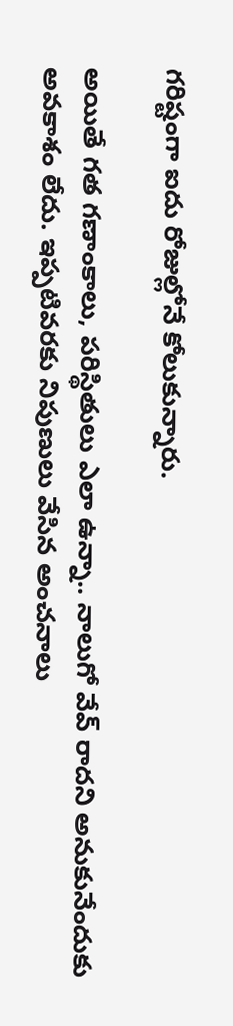గరిష్టంగా ఐదు రోజుల్లోనే కోలుకున్నారు.

అయితే గత గణాంకాలు, పరిస్థితులు ఎలా ఉన్నా.. నాలుగో వేవ్‌ రాదని అనుకునేందుకు అవకాశం లేదు. ఇప్పటివరకు నిపుణులు వేసిన అంచనాలు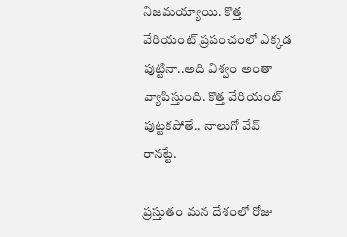నిజమయ్యాయి. కొత్త వేరియంట్‌ ప్రపంచంలో ఎక్కడ పుట్టినా..అది విశ్వం అంతా వ్యాపిస్తుంది. కొత్త వేరియంట్‌ పుట్టకపోతే.. నాలుగో వేవ్‌ రానట్టే.

ప్రస్తుతం మన దేశంలో రోజు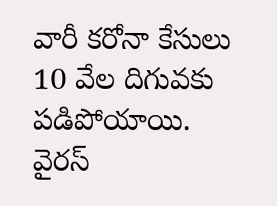వారీ కరోనా కేసులు 10 వేల దిగువకు పడిపోయాయి. వైరస్‌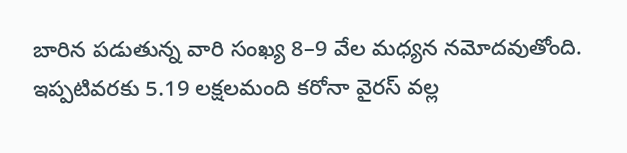బారిన పడుతున్న వారి సంఖ్య 8–9 వేల మధ్యన నమోదవుతోంది. ఇప్పటివరకు 5.19 లక్షలమంది కరోనా వైరస్‌ వల్ల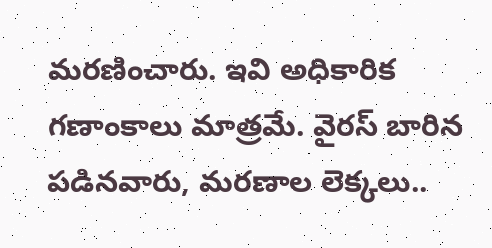మరణించారు. ఇవి అధికారిక గణాంకాలు మాత్రమే. వైరస్‌ బారిన పడినవారు, మరణాల లెక్కలు..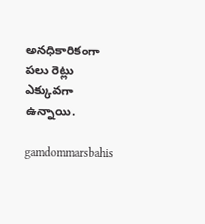అనధికారికంగా పలు రెట్లు ఎక్కువగా ఉన్నాయి.

gamdommarsbahis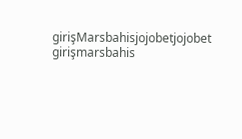girişMarsbahisjojobetjojobet girişmarsbahis